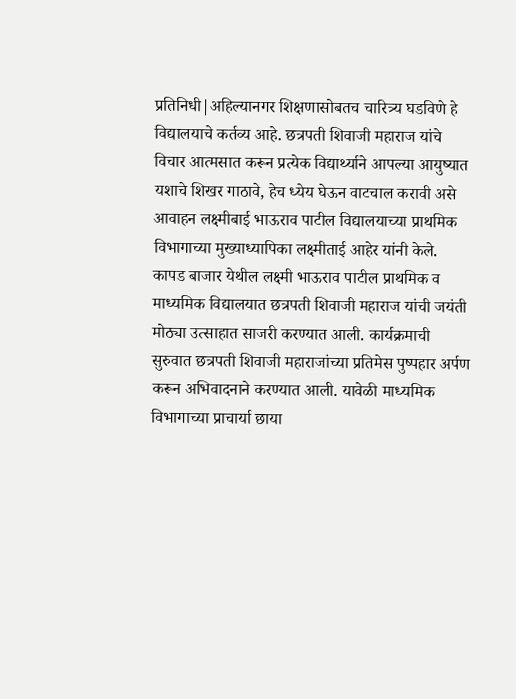प्रतिनिधी|अहिल्यानगर शिक्षणासोबतच चारित्र्य घडविणे हे विद्यालयाचे कर्तव्य आहे. छत्रपती शिवाजी महाराज यांचे विचार आत्मसात करून प्रत्येक विद्यार्थ्याने आपल्या आयुष्यात यशाचे शिखर गाठावे, हेच ध्येय घेऊन वाटचाल करावी असे आवाहन लक्ष्मीबाई भाऊराव पाटील विद्यालयाच्या प्राथमिक विभागाच्या मुख्याध्यापिका लक्ष्मीताई आहेर यांनी केले. कापड बाजार येथील लक्ष्मी भाऊराव पाटील प्राथमिक व माध्यमिक विद्यालयात छत्रपती शिवाजी महाराज यांची जयंती मोठ्या उत्साहात साजरी करण्यात आली. कार्यक्रमाची सुरुवात छत्रपती शिवाजी महाराजांच्या प्रतिमेस पुष्पहार अर्पण करून अभिवादनाने करण्यात आली. यावेळी माध्यमिक विभागाच्या प्राचार्या छाया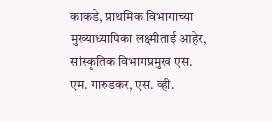काकडे, प्राथमिक विभागाच्या मुख्याध्यापिका लक्ष्मीताई आहेर, सांस्कृतिक विभागप्रमुख एस. एम. गारुडकर, एस. व्ही.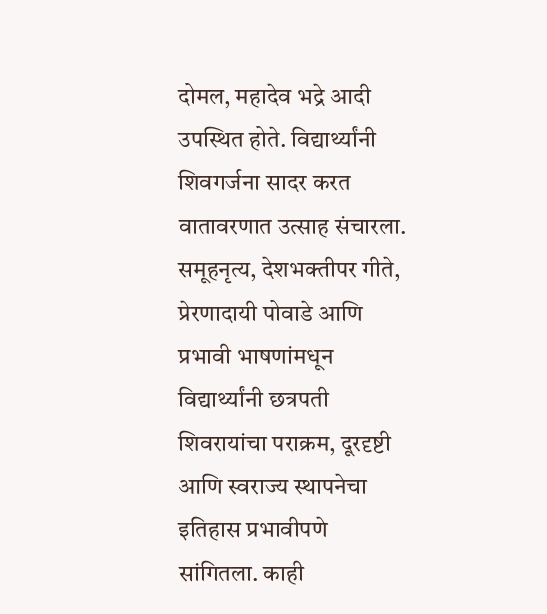दोमल, महादेव भद्रे आदी उपस्थित होते. विद्यार्थ्यांनी शिवगर्जना सादर करत वातावरणात उत्साह संचारला. समूहनृत्य, देशभक्तीपर गीते, प्रेरणादायी पोवाडे आणि प्रभावी भाषणांमधून विद्यार्थ्यांनी छत्रपती शिवरायांचा पराक्रम, दूरदृष्टी आणि स्वराज्य स्थापनेचा इतिहास प्रभावीपणे सांगितला. काही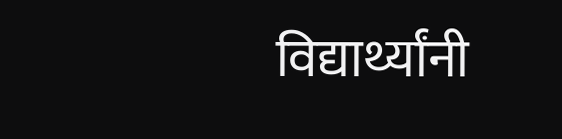विद्यार्थ्यांनी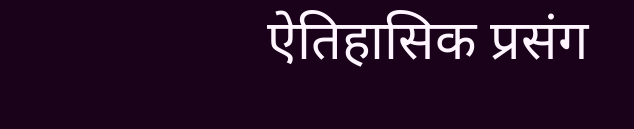ऐतिहासिक प्रसंग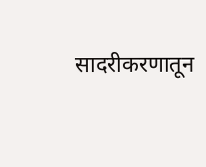सादरीकरणातून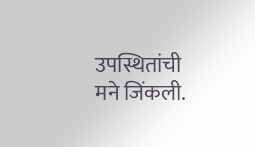उपस्थितांची मने जिंकली.